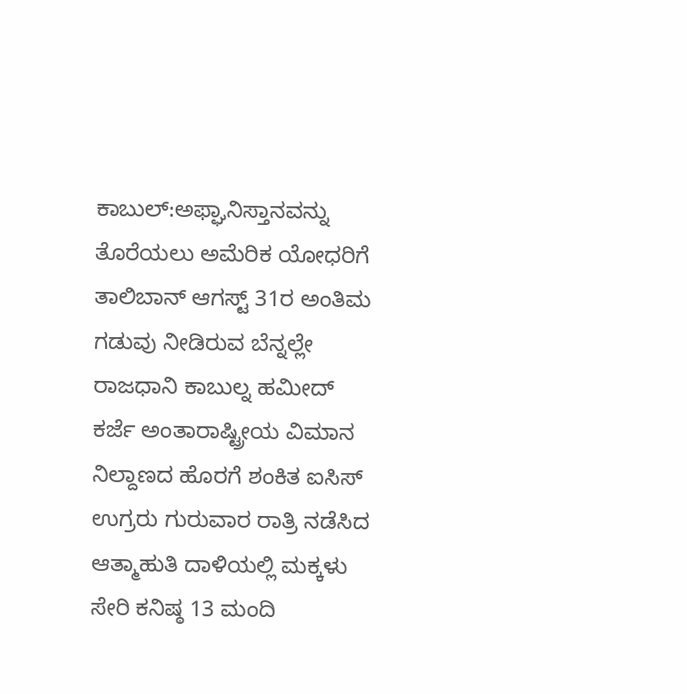ಕಾಬುಲ್:ಅಫ್ಘಾನಿಸ್ತಾನವನ್ನು ತೊರೆಯಲು ಅಮೆರಿಕ ಯೋಧರಿಗೆ ತಾಲಿಬಾನ್ ಆಗಸ್ಟ್ 31ರ ಅಂತಿಮ ಗಡುವು ನೀಡಿರುವ ಬೆನ್ನಲ್ಲೇ ರಾಜಧಾನಿ ಕಾಬುಲ್ನ ಹಮೀದ್ ಕರ್ಜೆ ಅಂತಾರಾಷ್ಟ್ರೀಯ ವಿಮಾನ ನಿಲ್ದಾಣದ ಹೊರಗೆ ಶಂಕಿತ ಐಸಿಸ್ ಉಗ್ರರು ಗುರುವಾರ ರಾತ್ರಿ ನಡೆಸಿದ ಆತ್ಮಾಹುತಿ ದಾಳಿಯಲ್ಲಿ ಮಕ್ಕಳು ಸೇರಿ ಕನಿಷ್ಠ 13 ಮಂದಿ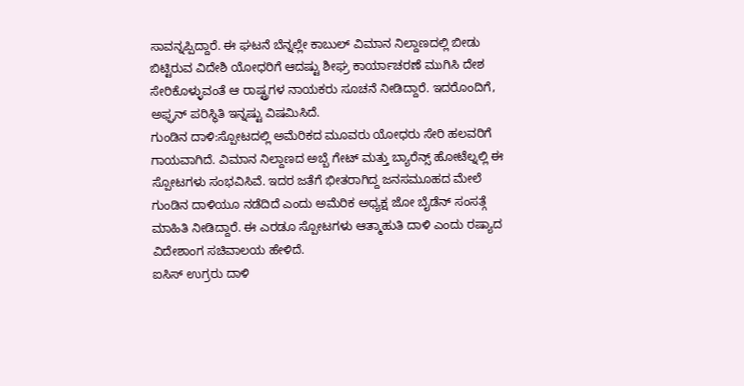ಸಾವನ್ನಪ್ಪಿದ್ದಾರೆ. ಈ ಘಟನೆ ಬೆನ್ನಲ್ಲೇ ಕಾಬುಲ್ ವಿಮಾನ ನಿಲ್ದಾಣದಲ್ಲಿ ಬೀಡು ಬಿಟ್ಟಿರುವ ವಿದೇಶಿ ಯೋಧರಿಗೆ ಆದಷ್ಟು ಶೀಘ್ರ ಕಾರ್ಯಾಚರಣೆ ಮುಗಿಸಿ ದೇಶ ಸೇರಿಕೊಳ್ಳುವಂತೆ ಆ ರಾಷ್ಟ್ರಗಳ ನಾಯಕರು ಸೂಚನೆ ನೀಡಿದ್ದಾರೆ. ಇದರೊಂದಿಗೆ, ಅಫ್ಘನ್ ಪರಿಸ್ಥಿತಿ ಇನ್ನಷ್ಟು ವಿಷಮಿಸಿದೆ.
ಗುಂಡಿನ ದಾಳಿ:ಸ್ಪೋಟದಲ್ಲಿ ಅಮೆರಿಕದ ಮೂವರು ಯೋಧರು ಸೇರಿ ಹಲವರಿಗೆ ಗಾಯವಾಗಿದೆ. ವಿಮಾನ ನಿಲ್ದಾಣದ ಅಬ್ಬೆ ಗೇಟ್ ಮತ್ತು ಬ್ಯಾರೆನ್ಸ್ ಹೋಟೆಲ್ನಲ್ಲಿ ಈ ಸ್ಪೋಟಗಳು ಸಂಭವಿಸಿವೆ. ಇದರ ಜತೆಗೆ ಭೀತರಾಗಿದ್ದ ಜನಸಮೂಹದ ಮೇಲೆ ಗುಂಡಿನ ದಾಳಿಯೂ ನಡೆದಿದೆ ಎಂದು ಅಮೆರಿಕ ಅಧ್ಯಕ್ಷ ಜೋ ಬೈಡೆನ್ ಸಂಸತ್ಗೆ ಮಾಹಿತಿ ನೀಡಿದ್ದಾರೆ. ಈ ಎರಡೂ ಸ್ಪೋಟಗಳು ಆತ್ಮಾಹುತಿ ದಾಳಿ ಎಂದು ರಷ್ಯಾದ ವಿದೇಶಾಂಗ ಸಚಿವಾಲಯ ಹೇಳಿದೆ.
ಐಸಿಸ್ ಉಗ್ರರು ದಾಳಿ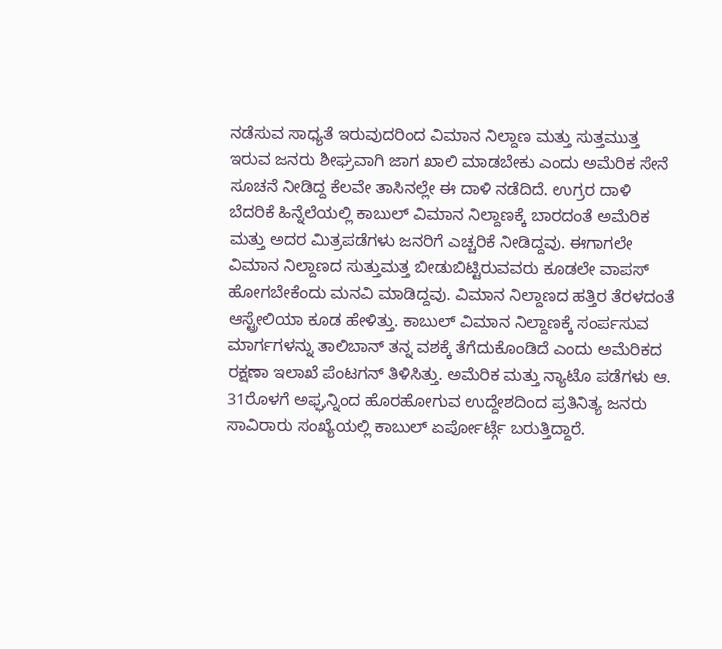ನಡೆಸುವ ಸಾಧ್ಯತೆ ಇರುವುದರಿಂದ ವಿಮಾನ ನಿಲ್ದಾಣ ಮತ್ತು ಸುತ್ತಮುತ್ತ ಇರುವ ಜನರು ಶೀಘ್ರವಾಗಿ ಜಾಗ ಖಾಲಿ ಮಾಡಬೇಕು ಎಂದು ಅಮೆರಿಕ ಸೇನೆ ಸೂಚನೆ ನೀಡಿದ್ದ ಕೆಲವೇ ತಾಸಿನಲ್ಲೇ ಈ ದಾಳಿ ನಡೆದಿದೆ. ಉಗ್ರರ ದಾಳಿ ಬೆದರಿಕೆ ಹಿನ್ನೆಲೆಯಲ್ಲಿ ಕಾಬುಲ್ ವಿಮಾನ ನಿಲ್ದಾಣಕ್ಕೆ ಬಾರದಂತೆ ಅಮೆರಿಕ ಮತ್ತು ಅದರ ಮಿತ್ರಪಡೆಗಳು ಜನರಿಗೆ ಎಚ್ಚರಿಕೆ ನೀಡಿದ್ದವು. ಈಗಾಗಲೇ ವಿಮಾನ ನಿಲ್ದಾಣದ ಸುತ್ತುಮತ್ತ ಬೀಡುಬಿಟ್ಟಿರುವವರು ಕೂಡಲೇ ವಾಪಸ್ ಹೋಗಬೇಕೆಂದು ಮನವಿ ಮಾಡಿದ್ದವು. ವಿಮಾನ ನಿಲ್ದಾಣದ ಹತ್ತಿರ ತೆರಳದಂತೆ ಆಸ್ಟ್ರೇಲಿಯಾ ಕೂಡ ಹೇಳಿತ್ತು. ಕಾಬುಲ್ ವಿಮಾನ ನಿಲ್ದಾಣಕ್ಕೆ ಸಂರ್ಪಸುವ ಮಾರ್ಗಗಳನ್ನು ತಾಲಿಬಾನ್ ತನ್ನ ವಶಕ್ಕೆ ತೆಗೆದುಕೊಂಡಿದೆ ಎಂದು ಅಮೆರಿಕದ ರಕ್ಷಣಾ ಇಲಾಖೆ ಪೆಂಟಗನ್ ತಿಳಿಸಿತ್ತು. ಅಮೆರಿಕ ಮತ್ತು ನ್ಯಾಟೊ ಪಡೆಗಳು ಆ. 31ರೊಳಗೆ ಅಫ್ಘನ್ನಿಂದ ಹೊರಹೋಗುವ ಉದ್ದೇಶದಿಂದ ಪ್ರತಿನಿತ್ಯ ಜನರು ಸಾವಿರಾರು ಸಂಖ್ಯೆಯಲ್ಲಿ ಕಾಬುಲ್ ಏರ್ಪೋರ್ಟ್ಗೆ ಬರುತ್ತಿದ್ದಾರೆ.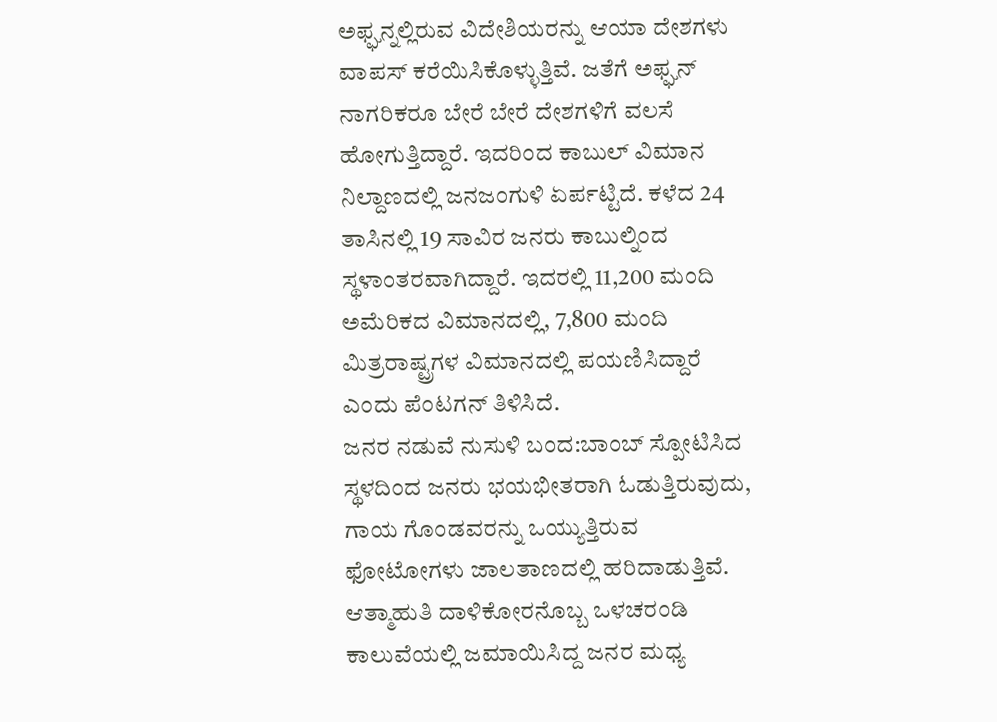ಅಫ್ಘನ್ನಲ್ಲಿರುವ ವಿದೇಶಿಯರನ್ನು ಆಯಾ ದೇಶಗಳು ವಾಪಸ್ ಕರೆಯಿಸಿಕೊಳ್ಳುತ್ತಿವೆ. ಜತೆಗೆ ಅಫ್ಘನ್ ನಾಗರಿಕರೂ ಬೇರೆ ಬೇರೆ ದೇಶಗಳಿಗೆ ವಲಸೆ ಹೋಗುತ್ತಿದ್ದಾರೆ. ಇದರಿಂದ ಕಾಬುಲ್ ವಿಮಾನ ನಿಲ್ದಾಣದಲ್ಲಿ ಜನಜಂಗುಳಿ ಏರ್ಪಟ್ಟಿದೆ. ಕಳೆದ 24 ತಾಸಿನಲ್ಲಿ 19 ಸಾವಿರ ಜನರು ಕಾಬುಲ್ನಿಂದ ಸ್ಥಳಾಂತರವಾಗಿದ್ದಾರೆ. ಇದರಲ್ಲಿ 11,200 ಮಂದಿ ಅಮೆರಿಕದ ವಿಮಾನದಲ್ಲಿ, 7,800 ಮಂದಿ ಮಿತ್ರರಾಷ್ಟ್ರಗಳ ವಿಮಾನದಲ್ಲಿ ಪಯಣಿಸಿದ್ದಾರೆ ಎಂದು ಪೆಂಟಗನ್ ತಿಳಿಸಿದೆ.
ಜನರ ನಡುವೆ ನುಸುಳಿ ಬಂದ:ಬಾಂಬ್ ಸ್ಪೋಟಿಸಿದ ಸ್ಥಳದಿಂದ ಜನರು ಭಯಭೀತರಾಗಿ ಓಡುತ್ತಿರುವುದು, ಗಾಯ ಗೊಂಡವರನ್ನು ಒಯ್ಯುತ್ತಿರುವ ಫೋಟೋಗಳು ಜಾಲತಾಣದಲ್ಲಿ ಹರಿದಾಡುತ್ತಿವೆ. ಆತ್ಮಾಹುತಿ ದಾಳಿಕೋರನೊಬ್ಬ ಒಳಚರಂಡಿ ಕಾಲುವೆಯಲ್ಲಿ ಜಮಾಯಿಸಿದ್ದ ಜನರ ಮಧ್ಯ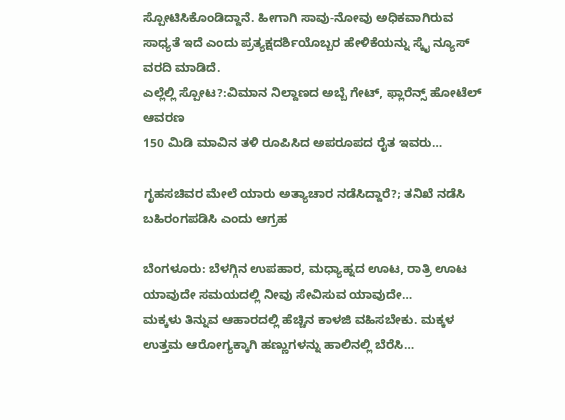ಸ್ಪೋಟಿಸಿಕೊಂಡಿದ್ದಾನೆ. ಹೀಗಾಗಿ ಸಾವು-ನೋವು ಅಧಿಕವಾಗಿರುವ ಸಾಧ್ಯತೆ ಇದೆ ಎಂದು ಪ್ರತ್ಯಕ್ಷದರ್ಶಿಯೊಬ್ಬರ ಹೇಳಿಕೆಯನ್ನು ಸ್ಕೈ ನ್ಯೂಸ್ ವರದಿ ಮಾಡಿದೆ.
ಎಲ್ಲೆಲ್ಲಿ ಸ್ಪೋಟ?:ವಿಮಾನ ನಿಲ್ದಾಣದ ಅಬ್ಬೆ ಗೇಟ್, ಫ್ಲಾರೆನ್ಸ್ ಹೋಟೆಲ್ ಆವರಣ
150 ಮಿಡಿ ಮಾವಿನ ತಳಿ ರೂಪಿಸಿದ ಅಪರೂಪದ ರೈತ ಇವರು…

ಗೃಹಸಚಿವರ ಮೇಲೆ ಯಾರು ಅತ್ಯಾಚಾರ ನಡೆಸಿದ್ದಾರೆ?; ತನಿಖೆ ನಡೆಸಿ ಬಹಿರಂಗಪಡಿಸಿ ಎಂದು ಆಗ್ರಹ

ಬೆಂಗಳೂರು: ಬೆಳಗ್ಗಿನ ಉಪಹಾರ, ಮಧ್ಯಾಹ್ನದ ಊಟ, ರಾತ್ರಿ ಊಟ ಯಾವುದೇ ಸಮಯದಲ್ಲಿ ನೀವು ಸೇವಿಸುವ ಯಾವುದೇ…
ಮಕ್ಕಳು ತಿನ್ನುವ ಆಹಾರದಲ್ಲಿ ಹೆಚ್ಚಿನ ಕಾಳಜಿ ವಹಿಸಬೇಕು. ಮಕ್ಕಳ ಉತ್ತಮ ಆರೋಗ್ಯಕ್ಕಾಗಿ ಹಣ್ಣುಗಳನ್ನು ಹಾಲಿನಲ್ಲಿ ಬೆರೆಸಿ…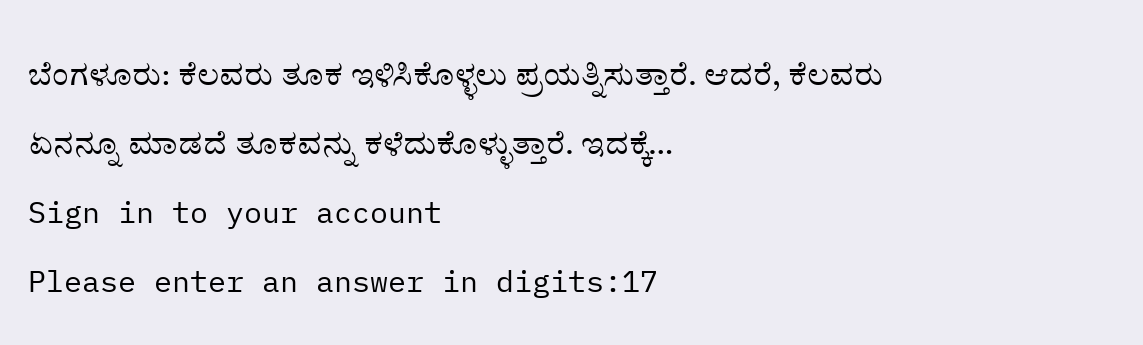ಬೆಂಗಳೂರು: ಕೆಲವರು ತೂಕ ಇಳಿಸಿಕೊಳ್ಳಲು ಪ್ರಯತ್ನಿಸುತ್ತಾರೆ. ಆದರೆ, ಕೆಲವರು ಏನನ್ನೂ ಮಾಡದೆ ತೂಕವನ್ನು ಕಳೆದುಕೊಳ್ಳುತ್ತಾರೆ. ಇದಕ್ಕೆ…
Sign in to your account
Please enter an answer in digits:17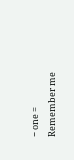− one =
Remember me